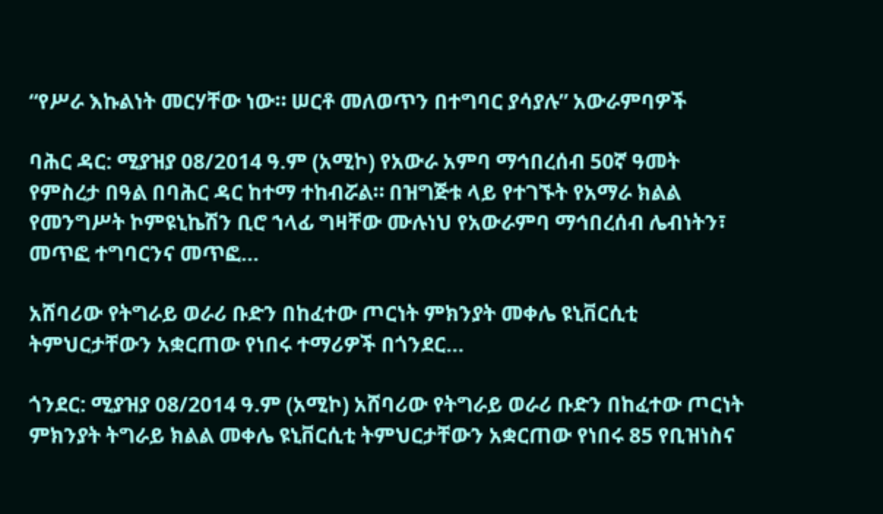“የሥራ እኩልነት መርሃቸው ነው። ሠርቶ መለወጥን በተግባር ያሳያሉ” አውራምባዎች

ባሕር ዳር: ሚያዝያ 08/2014 ዓ.ም (አሚኮ) የአውራ አምባ ማኅበረሰብ 50ኛ ዓመት የምስረታ በዓል በባሕር ዳር ከተማ ተከብሯል። በዝግጅቱ ላይ የተገኙት የአማራ ክልል የመንግሥት ኮምዩኒኬሽን ቢሮ ኀላፊ ግዛቸው ሙሉነህ የአውራምባ ማኅበረሰብ ሌብነትን፣ መጥፎ ተግባርንና መጥፎ...

አሸባሪው የትግራይ ወራሪ ቡድን በከፈተው ጦርነት ምክንያት መቀሌ ዩኒቨርሲቲ ትምህርታቸውን አቋርጠው የነበሩ ተማሪዎች በጎንደር...

ጎንደር: ሚያዝያ 08/2014 ዓ.ም (አሚኮ) አሸባሪው የትግራይ ወራሪ ቡድን በከፈተው ጦርነት ምክንያት ትግራይ ክልል መቀሌ ዩኒቨርሲቲ ትምህርታቸውን አቋርጠው የነበሩ 85 የቢዝነስና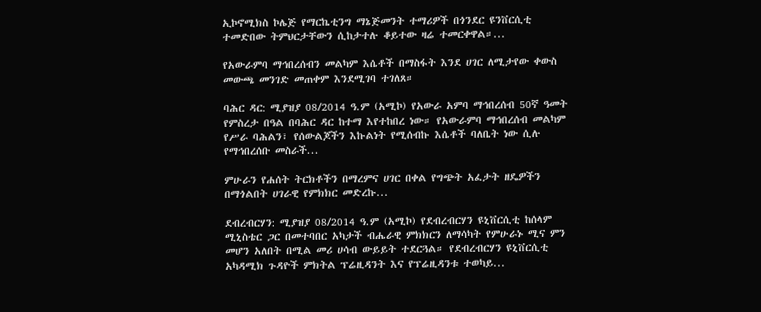ኢኮኖሚክስ ኮሌጅ የማርኬቲንግ ማኔጅመንት ተማሪዎች በጎንደር ዩንቨርሲቲ ተመድበው ትምህርታቸውን ሲከታተሉ ቆይተው ዛሬ ተመርቀዋል።...

የአውራምባ ማኅበረሰብን መልካም እሴቶች በማስፋት እንደ ሀገር ለሚታየው ቀውስ መውጫ መንገድ መጠቀም እንደሚገባ ተገለጸ።

ባሕር ዳር: ሚያዝያ 08/2014 ዓ.ም (አሚኮ) የአውራ አምባ ማኅበረሰብ 50ኛ ዓመት የምስረታ በዓል በባሕር ዳር ከተማ እየተከበረ ነው። የአውራምባ ማኅበረሰብ መልካም የሥራ ባሕልን፣ የሰውልጆችን እኩልነት የሚሰብኩ እሴቶች ባለቤት ነው ሲሉ የማኅበረሰቡ መስራች...

ምሁራን የሐሰት ትርክቶችን በማረምና ሀገር በቀል የግጭት አፈታት ዘዴዎችን በማጎልበት ሀገራዊ የምክክር መድረኩ...

ደብረብርሃን: ሚያዝያ 08/2014 ዓ.ም (አሚኮ) የደብረብርሃን ዩኒቨርሲቲ ከሰላም ሚኒስቴር ጋር በመተባበር አካታች ብሔራዊ ምክክርን ለማሳካት የምሁራኑ ሚና ምን መሆን አለበት በሚል መሪ ሀሳብ ውይይት ተደርጓል። የደብረብርሃን ዩኒቨርሲቲ አካዳሚክ ጉዳዮች ምክትል ፕሬዚዳንት እና የፕሬዚዳንቱ ተወካይ...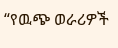“የዉጭ ወራሪዎች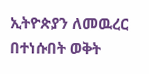ኢትዮጵያን ለመዉረር በተነሱበት ወቅት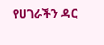የሀገራችን ዳር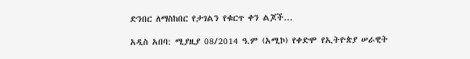ድንበር ለማስከበር የታገልን የቁርጥ ቀን ልጆች...

አዲስ አበባ: ሚያዚያ 08/2014 ዓ.ም (አሚኮ) የቀድሞ የኢትዮጵያ ሠራዊት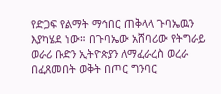የድጋፍ የልማት ማኅበር ጠቅላላ ጉባኤዉን እያካሄደ ነው። በጉባኤው አሸባሪው የትግራይ ወራሪ ቡድን ኢትዮጵያን ለማፈራረስ ወረራ በፈጸመበት ወቅት በጦር ግንባር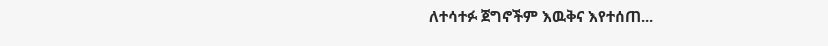ለተሳተፉ ጀግኖችም እዉቅና እየተሰጠ...